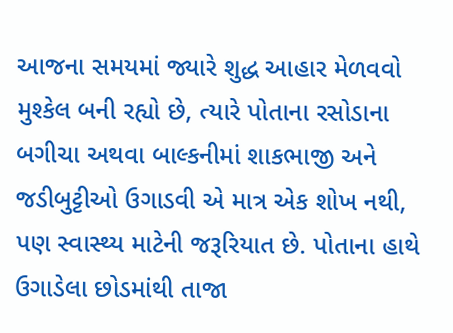આજના સમયમાં જ્યારે શુદ્ધ આહાર મેળવવો મુશ્કેલ બની રહ્યો છે, ત્યારે પોતાના રસોડાના બગીચા અથવા બાલ્કનીમાં શાકભાજી અને જડીબુટ્ટીઓ ઉગાડવી એ માત્ર એક શોખ નથી, પણ સ્વાસ્થ્ય માટેની જરૂરિયાત છે. પોતાના હાથે ઉગાડેલા છોડમાંથી તાજા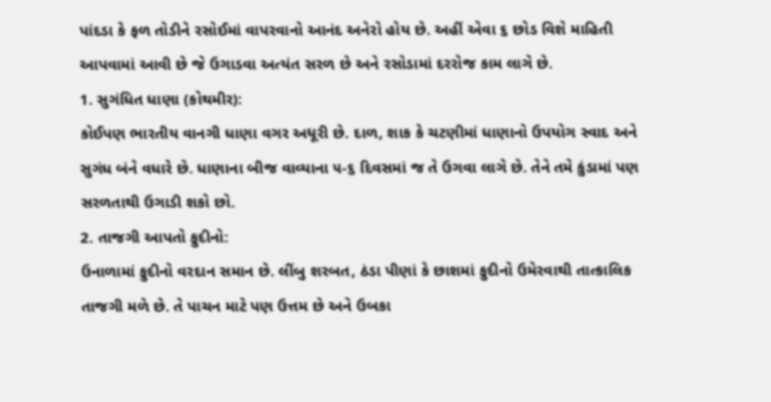પાંદડા કે ફળ તોડીને રસોઈમાં વાપરવાનો આનંદ અનેરો હોય છે. અહીં એવા ૬ છોડ વિશે માહિતી આપવામાં આવી છે જે ઉગાડવા અત્યંત સરળ છે અને રસોડામાં દરરોજ કામ લાગે છે.
1. સુગંધિત ધાણા (કોથમીર):
કોઈપણ ભારતીય વાનગી ધાણા વગર અધૂરી છે. દાળ, શાક કે ચટણીમાં ધાણાનો ઉપયોગ સ્વાદ અને સુગંધ બંને વધારે છે. ધાણાના બીજ વાવ્યાના ૫-૬ દિવસમાં જ તે ઉગવા લાગે છે. તેને તમે કુંડામાં પણ સરળતાથી ઉગાડી શકો છો.
2. તાજગી આપતો ફુદીનો:
ઉનાળામાં ફુદીનો વરદાન સમાન છે. લીંબુ શરબત, ઠંડા પીણાં કે છાશમાં ફુદીનો ઉમેરવાથી તાત્કાલિક તાજગી મળે છે. તે પાચન માટે પણ ઉત્તમ છે અને ઉબકા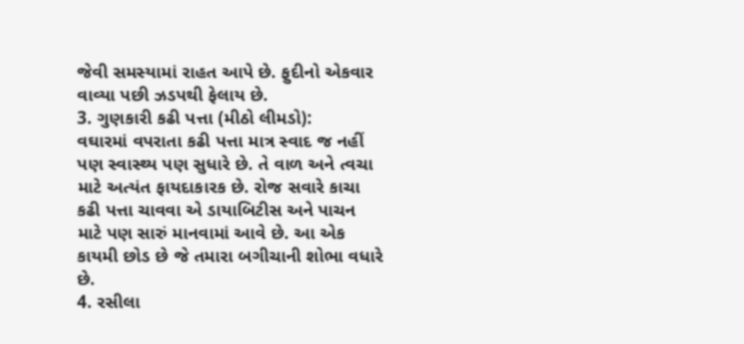જેવી સમસ્યામાં રાહત આપે છે. ફુદીનો એકવાર વાવ્યા પછી ઝડપથી ફેલાય છે.
3. ગુણકારી કઢી પત્તા (મીઠો લીમડો):
વઘારમાં વપરાતા કઢી પત્તા માત્ર સ્વાદ જ નહીં પણ સ્વાસ્થ્ય પણ સુધારે છે. તે વાળ અને ત્વચા માટે અત્યંત ફાયદાકારક છે. રોજ સવારે કાચા કઢી પત્તા ચાવવા એ ડાયાબિટીસ અને પાચન માટે પણ સારું માનવામાં આવે છે. આ એક કાયમી છોડ છે જે તમારા બગીચાની શોભા વધારે છે.
4. રસીલા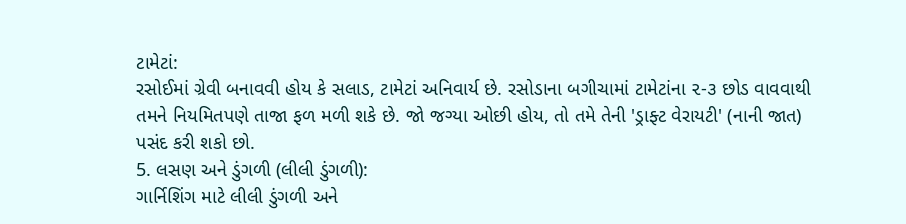ટામેટાં:
રસોઈમાં ગ્રેવી બનાવવી હોય કે સલાડ, ટામેટાં અનિવાર્ય છે. રસોડાના બગીચામાં ટામેટાંના ૨-૩ છોડ વાવવાથી તમને નિયમિતપણે તાજા ફળ મળી શકે છે. જો જગ્યા ઓછી હોય, તો તમે તેની 'ડ્રાફ્ટ વેરાયટી' (નાની જાત) પસંદ કરી શકો છો.
5. લસણ અને ડુંગળી (લીલી ડુંગળી):
ગાર્નિશિંગ માટે લીલી ડુંગળી અને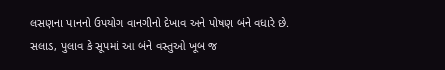લસણના પાનનો ઉપયોગ વાનગીનો દેખાવ અને પોષણ બંને વધારે છે. સલાડ, પુલાવ કે સૂપમાં આ બંને વસ્તુઓ ખૂબ જ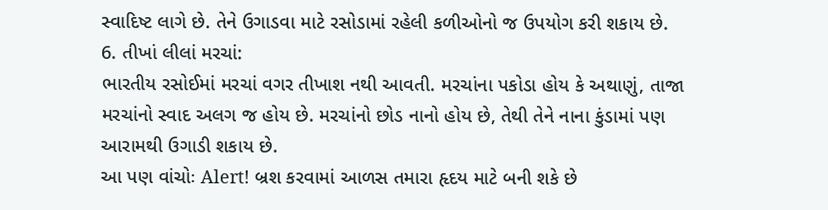સ્વાદિષ્ટ લાગે છે. તેને ઉગાડવા માટે રસોડામાં રહેલી કળીઓનો જ ઉપયોગ કરી શકાય છે.
6. તીખાં લીલાં મરચાં:
ભારતીય રસોઈમાં મરચાં વગર તીખાશ નથી આવતી. મરચાંના પકોડા હોય કે અથાણું, તાજા મરચાંનો સ્વાદ અલગ જ હોય છે. મરચાંનો છોડ નાનો હોય છે, તેથી તેને નાના કુંડામાં પણ આરામથી ઉગાડી શકાય છે.
આ પણ વાંચોઃ Alert! બ્રશ કરવામાં આળસ તમારા હૃદય માટે બની શકે છે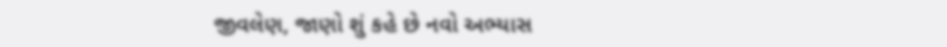જીવલેણ, જાણો શું કહે છે નવો અભ્યાસ